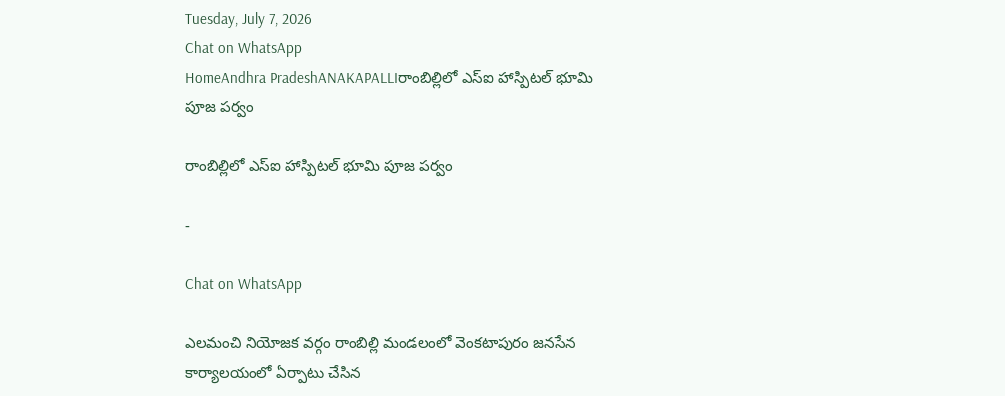Tuesday, July 7, 2026
Chat on WhatsApp
HomeAndhra PradeshANAKAPALLIరాంబిల్లిలో ఎస్ఐ హాస్పిటల్ భూమి పూజ పర్వం

రాంబిల్లిలో ఎస్ఐ హాస్పిటల్ భూమి పూజ పర్వం

-

Chat on WhatsApp

ఎలమంచి నియోజక వర్గం రాంబిల్లి మండలంలో వెంకటాపురం జనసేన కార్యాలయంలో ఏర్పాటు చేసిన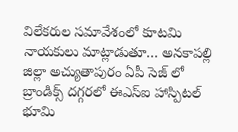విలేకరుల సమావేశంలో కూటమి నాయకులు మాట్లాడుతూ… అనకాపల్లి జిల్లా అచ్యుతాపురం ఏపీ సెజ్ లో బ్రాండిక్స్ దగ్గరలో ఈఎస్ఐ హాస్పిటల్ భూమి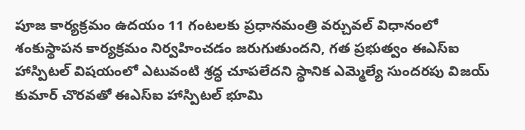పూజ కార్యక్రమం ఉదయం 11 గంటలకు ప్రధానమంత్రి వర్చువల్ విధానంలో శంకుస్థాపన కార్యక్రమం నిర్వహించడం జరుగుతుందని, గత ప్రభుత్వం ఈఎస్ఐ హాస్పిటల్ విషయంలో ఎటువంటి శ్రద్ధ చూపలేదని స్థానిక ఎమ్మెల్యే సుందరపు విజయ్ కుమార్ చొరవతో ఈఎస్ఐ హాస్పిటల్ భూమి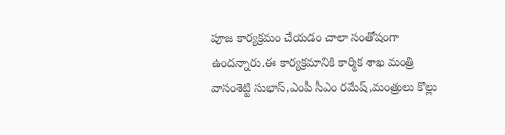పూజ కార్యక్రమం చేయడం చాలా సంతోషంగా ఉందన్నారు.ఈ కార్యక్రమానికి కార్మిక శాఖ మంత్రి వాసంశెట్టి సుభాస్,ఎంపీ సీఎం రమేష్,మంత్రులు కొల్లు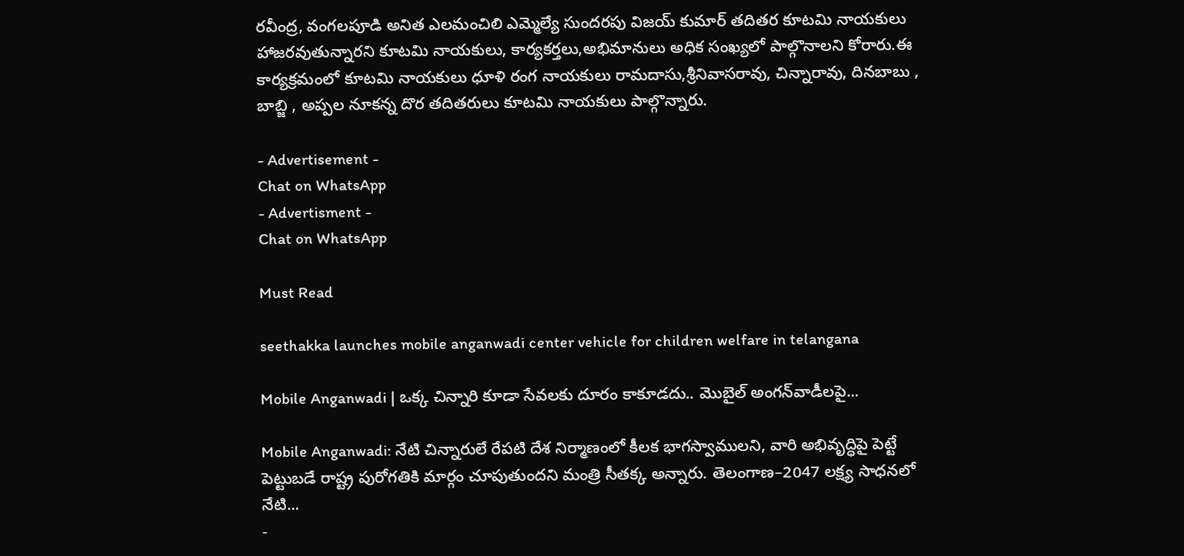రవీంద్ర, వంగలపూడి అనిత ఎలమంచిలి ఎమ్మెల్యే సుందరపు విజయ్ కుమార్ తదితర కూటమి నాయకులు హాజరవుతున్నారని కూటమి నాయకులు, కార్యకర్తలు,అభిమానులు అధిక సంఖ్యలో పాల్గొనాలని కోరారు.ఈ కార్యక్రమంలో కూటమి నాయకులు ధూళి రంగ నాయకులు రామదాసు,శ్రీనివాసరావు, చిన్నారావు, దినబాబు , బాబ్జి , అప్పల నూకన్న దొర తదితరులు కూటమి నాయకులు పాల్గొన్నారు.

- Advertisement -
Chat on WhatsApp
- Advertisment -
Chat on WhatsApp

Must Read

seethakka launches mobile anganwadi center vehicle for children welfare in telangana

Mobile Anganwadi | ఒక్క చిన్నారి కూడా సేవలకు దూరం కాకూడదు.. మొబైల్ అంగన్‌వాడీలపై...

Mobile Anganwadi: నేటి చిన్నారులే రేపటి దేశ నిర్మాణంలో కీలక భాగస్వాములని, వారి అభివృద్ధిపై పెట్టే పెట్టుబడే రాష్ట్ర పురోగతికి మార్గం చూపుతుందని మంత్రి సీతక్క అన్నారు. తెలంగాణ–2047 లక్ష్య సాధనలో నేటి...
-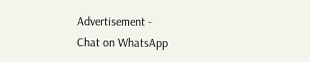Advertisement -
Chat on WhatsApp